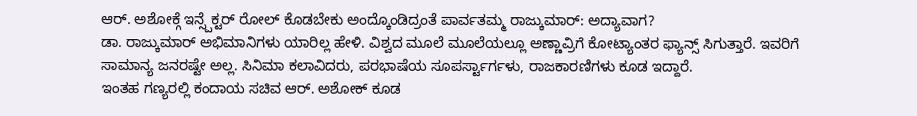ಆರ್. ಅಶೋಕ್ಗೆ ಇನ್ಸ್ಪೆಕ್ಟರ್ ರೋಲ್ ಕೊಡಬೇಕು ಅಂದ್ಕೊಂಡಿದ್ರಂತೆ ಪಾರ್ವತಮ್ಮ ರಾಜ್ಕುಮಾರ್: ಅದ್ಯಾವಾಗ?
ಡಾ. ರಾಜ್ಕುಮಾರ್ ಅಭಿಮಾನಿಗಳು ಯಾರಿಲ್ಲ ಹೇಳಿ. ವಿಶ್ವದ ಮೂಲೆ ಮೂಲೆಯಲ್ಲೂ ಅಣ್ಣಾವ್ರಿಗೆ ಕೋಟ್ಯಾಂತರ ಫ್ಯಾನ್ಸ್ ಸಿಗುತ್ತಾರೆ. ಇವರಿಗೆ ಸಾಮಾನ್ಯ ಜನರಷ್ಟೇ ಅಲ್ಲ. ಸಿನಿಮಾ ಕಲಾವಿದರು, ಪರಭಾಷೆಯ ಸೂಪರ್ಸ್ಟಾರ್ಗಳು, ರಾಜಕಾರಣಿಗಳು ಕೂಡ ಇದ್ದಾರೆ.
ಇಂತಹ ಗಣ್ಯರಲ್ಲಿ ಕಂದಾಯ ಸಚಿವ ಆರ್. ಅಶೋಕ್ ಕೂಡ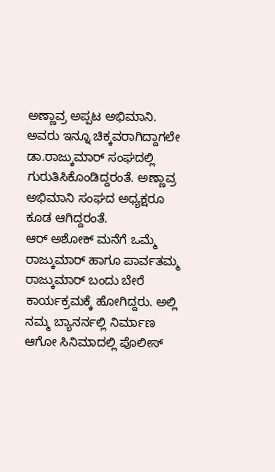ಅಣ್ಣಾವ್ರ ಅಪ್ಪಟ ಅಭಿಮಾನಿ. ಅವರು ಇನ್ನೂ ಚಿಕ್ಕವರಾಗಿದ್ದಾಗಲೇ ಡಾ.ರಾಜ್ಕುಮಾರ್ ಸಂಘದಲ್ಲಿ ಗುರುತಿಸಿಕೊಂಡಿದ್ದರಂತೆ. ಅಣ್ಣಾವ್ರ ಅಭಿಮಾನಿ ಸಂಘದ ಅಧ್ಯಕ್ಷರೂ ಕೂಡ ಆಗಿದ್ದರಂತೆ.
ಆರ್ ಅಶೋಕ್ ಮನೆಗೆ ಒಮ್ಮೆ ರಾಜ್ಕುಮಾರ್ ಹಾಗೂ ಪಾರ್ವತಮ್ಮ ರಾಜ್ಕುಮಾರ್ ಬಂದು ಬೇರೆ ಕಾರ್ಯಕ್ರಮಕ್ಕೆ ಹೋಗಿದ್ದರು. ಅಲ್ಲಿ ನಮ್ಮ ಬ್ಯಾನರ್ನಲ್ಲಿ ನಿರ್ಮಾಣ ಆಗೋ ಸಿನಿಮಾದಲ್ಲಿ ಪೊಲೀಸ್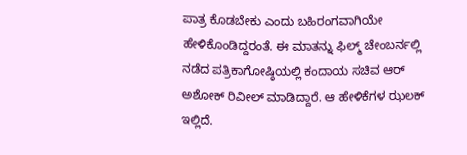ಪಾತ್ರ ಕೊಡಬೇಕು ಎಂದು ಬಹಿರಂಗವಾಗಿಯೇ ಹೇಳಿಕೊಂಡಿದ್ದರಂತೆ. ಈ ಮಾತನ್ನು ಫಿಲ್ಮ್ ಚೇಂಬರ್ನಲ್ಲಿ ನಡೆದ ಪತ್ರಿಕಾಗೋಷ್ಠಿಯಲ್ಲಿ ಕಂದಾಯ ಸಚಿವ ಆರ್ ಅಶೋಕ್ ರಿವೀಲ್ ಮಾಡಿದ್ದಾರೆ. ಆ ಹೇಳಿಕೆಗಳ ಝಲಕ್ ಇಲ್ಲಿದೆ.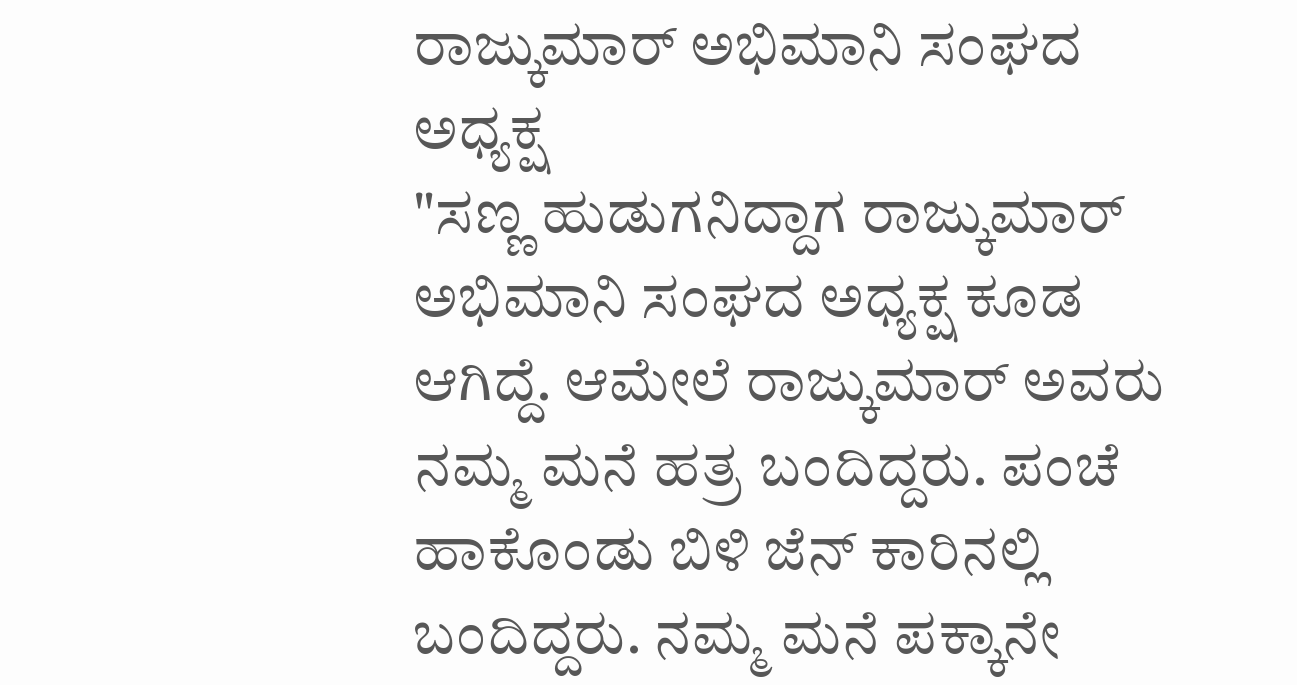ರಾಜ್ಕುಮಾರ್ ಅಭಿಮಾನಿ ಸಂಘದ ಅಧ್ಯಕ್ಷ
"ಸಣ್ಣ ಹುಡುಗನಿದ್ದಾಗ ರಾಜ್ಕುಮಾರ್ ಅಭಿಮಾನಿ ಸಂಘದ ಅಧ್ಯಕ್ಷ ಕೂಡ ಆಗಿದ್ದೆ. ಆಮೇಲೆ ರಾಜ್ಕುಮಾರ್ ಅವರು ನಮ್ಮ ಮನೆ ಹತ್ರ ಬಂದಿದ್ದರು. ಪಂಚೆ ಹಾಕೊಂಡು ಬಿಳಿ ಜೆನ್ ಕಾರಿನಲ್ಲಿ ಬಂದಿದ್ದರು. ನಮ್ಮ ಮನೆ ಪಕ್ಕಾನೇ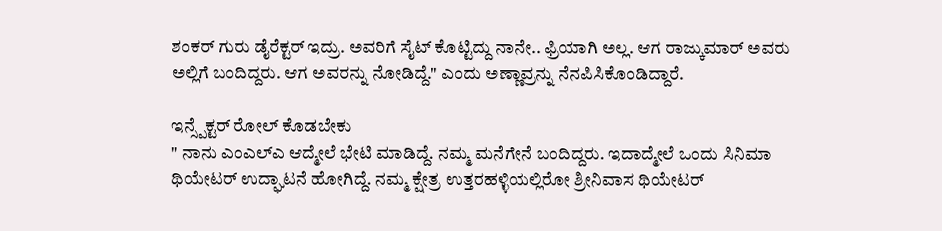ಶಂಕರ್ ಗುರು ಡೈರೆಕ್ಟರ್ ಇದ್ರು. ಅವರಿಗೆ ಸೈಟ್ ಕೊಟ್ಟಿದ್ದು ನಾನೇ.. ಫ್ರಿಯಾಗಿ ಅಲ್ಲ. ಆಗ ರಾಜ್ಕುಮಾರ್ ಅವರು ಅಲ್ಲಿಗೆ ಬಂದಿದ್ದರು. ಆಗ ಅವರನ್ನು ನೋಡಿದ್ದೆ." ಎಂದು ಅಣ್ಣಾವ್ರನ್ನು ನೆನಪಿಸಿಕೊಂಡಿದ್ದಾರೆ.

ಇನ್ಸ್ಪೆಕ್ಟರ್ ರೋಲ್ ಕೊಡಬೇಕು
" ನಾನು ಎಂಎಲ್ಎ ಆದ್ಮೇಲೆ ಭೇಟಿ ಮಾಡಿದ್ದೆ. ನಮ್ಮ ಮನೆಗೇನೆ ಬಂದಿದ್ದರು. ಇದಾದ್ಮೇಲೆ ಒಂದು ಸಿನಿಮಾ ಥಿಯೇಟರ್ ಉದ್ಘಾಟನೆ ಹೋಗಿದ್ದೆ. ನಮ್ಮ ಕ್ಷೇತ್ರ ಉತ್ತರಹಳ್ಳಿಯಲ್ಲಿರೋ ಶ್ರೀನಿವಾಸ ಥಿಯೇಟರ್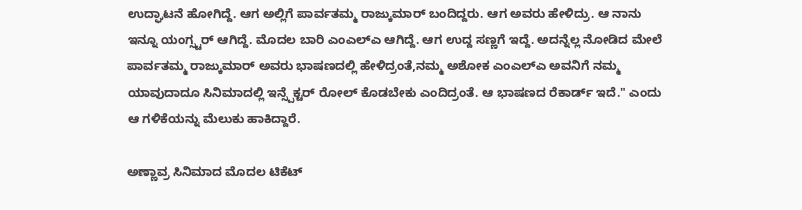ಉದ್ಘಾಟನೆ ಹೋಗಿದ್ದೆ. ಆಗ ಅಲ್ಲಿಗೆ ಪಾರ್ವತಮ್ಮ ರಾಜ್ಕುಮಾರ್ ಬಂದಿದ್ದರು. ಆಗ ಅವರು ಹೇಳಿದ್ರು. ಆ ನಾನು ಇನ್ನೂ ಯಂಗ್ಸ್ಟರ್ ಆಗಿದ್ದೆ. ಮೊದಲ ಬಾರಿ ಎಂಎಲ್ಎ ಆಗಿದ್ದೆ. ಆಗ ಉದ್ದ ಸಣ್ಣಗೆ ಇದ್ದೆ. ಅದನ್ನೆಲ್ಲ ನೋಡಿದ ಮೇಲೆ ಪಾರ್ವತಮ್ಮ ರಾಜ್ಕುಮಾರ್ ಅವರು ಭಾಷಣದಲ್ಲಿ ಹೇಳಿದ್ರಂತೆ,ನಮ್ಮ ಅಶೋಕ ಎಂಎಲ್ಎ ಅವನಿಗೆ ನಮ್ಮ ಯಾವುದಾದೂ ಸಿನಿಮಾದಲ್ಲಿ ಇನ್ಸ್ಪೆಕ್ಟರ್ ರೋಲ್ ಕೊಡಬೇಕು ಎಂದಿದ್ರಂತೆ. ಆ ಭಾಷಣದ ರೆಕಾರ್ಡ್ ಇದೆ." ಎಂದು ಆ ಗಳಿಕೆಯನ್ನು ಮೆಲುಕು ಹಾಕಿದ್ದಾರೆ.

ಅಣ್ಣಾವ್ರ ಸಿನಿಮಾದ ಮೊದಲ ಟಿಕೆಟ್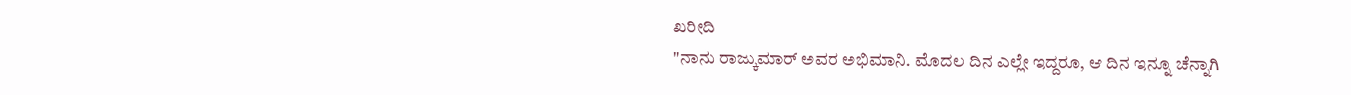ಖರೀದಿ
"ನಾನು ರಾಜ್ಕುಮಾರ್ ಅವರ ಅಭಿಮಾನಿ. ಮೊದಲ ದಿನ ಎಲ್ಲೇ ಇದ್ದರೂ, ಆ ದಿನ ಇನ್ನೂ ಚೆನ್ನಾಗಿ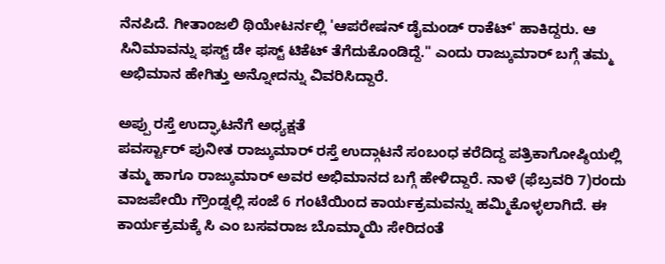ನೆನಪಿದೆ. ಗೀತಾಂಜಲಿ ಥಿಯೇಟರ್ನಲ್ಲಿ 'ಆಪರೇಷನ್ ಡೈಮಂಡ್ ರಾಕೆಟ್' ಹಾಕಿದ್ದರು. ಆ ಸಿನಿಮಾವನ್ನು ಫಸ್ಟ್ ಡೇ ಫಸ್ಟ್ ಟಿಕೆಟ್ ತೆಗೆದುಕೊಂಡಿದ್ದೆ." ಎಂದು ರಾಜ್ಕುಮಾರ್ ಬಗ್ಗೆ ತಮ್ಮ ಅಭಿಮಾನ ಹೇಗಿತ್ತು ಅನ್ನೋದನ್ನು ವಿವರಿಸಿದ್ದಾರೆ.

ಅಪ್ಪು ರಸ್ತೆ ಉದ್ಘಾಟನೆಗೆ ಅಧ್ಯಕ್ಷತೆ
ಪವರ್ಸ್ಟಾರ್ ಪುನೀತ ರಾಜ್ಕುಮಾರ್ ರಸ್ತೆ ಉದ್ಗಾಟನೆ ಸಂಬಂಧ ಕರೆದಿದ್ದ ಪತ್ರಿಕಾಗೋಷ್ಠಿಯಲ್ಲಿ ತಮ್ಮ ಹಾಗೂ ರಾಜ್ಕುಮಾರ್ ಅವರ ಅಭಿಮಾನದ ಬಗ್ಗೆ ಹೇಳಿದ್ದಾರೆ. ನಾಳೆ (ಫೆಬ್ರವರಿ 7)ರಂದು ವಾಜಪೇಯಿ ಗ್ರೌಂಡ್ನಲ್ಲಿ ಸಂಜೆ 6 ಗಂಟೆಯಿಂದ ಕಾರ್ಯಕ್ರಮವನ್ನು ಹಮ್ಮಿಕೊಳ್ಳಲಾಗಿದೆ. ಈ ಕಾರ್ಯಕ್ರಮಕ್ಕೆ ಸಿ ಎಂ ಬಸವರಾಜ ಬೊಮ್ಮಾಯಿ ಸೇರಿದಂತೆ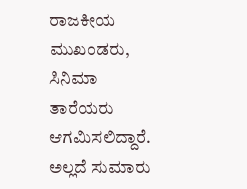ರಾಜಕೀಯ ಮುಖಂಡರು, ಸಿನಿಮಾ ತಾರೆಯರು ಆಗಮಿಸಲಿದ್ದಾರೆ. ಅಲ್ಲದೆ ಸುಮಾರು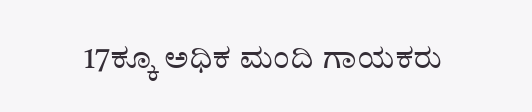17ಕ್ಕೂ ಅಧಿಕ ಮಂದಿ ಗಾಯಕರು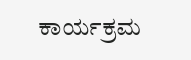ಕಾರ್ಯಕ್ರಮ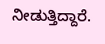ನೀಡುತ್ತಿದ್ದಾರೆ.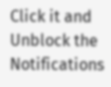Click it and Unblock the Notifications